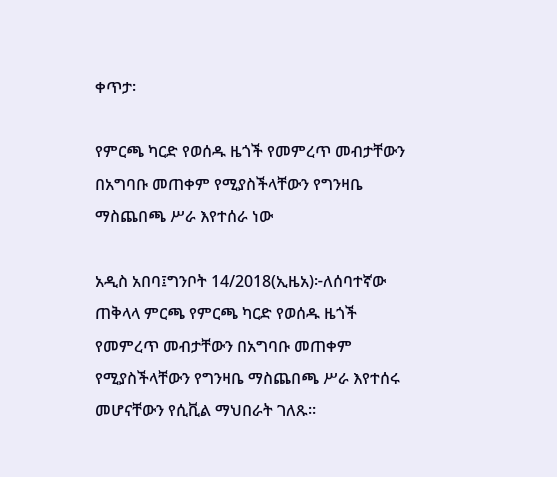ቀጥታ፡

የምርጫ ካርድ የወሰዱ ዜጎች የመምረጥ መብታቸውን በአግባቡ መጠቀም የሚያስችላቸውን የግንዛቤ ማስጨበጫ ሥራ እየተሰራ ነው

አዲስ አበባ፤ግንቦት 14/2018(ኢዜአ)፦ለሰባተኛው ጠቅላላ ምርጫ የምርጫ ካርድ የወሰዱ ዜጎች የመምረጥ መብታቸውን በአግባቡ መጠቀም የሚያስችላቸውን የግንዛቤ ማስጨበጫ ሥራ እየተሰሩ መሆናቸውን የሲቪል ማህበራት ገለጹ።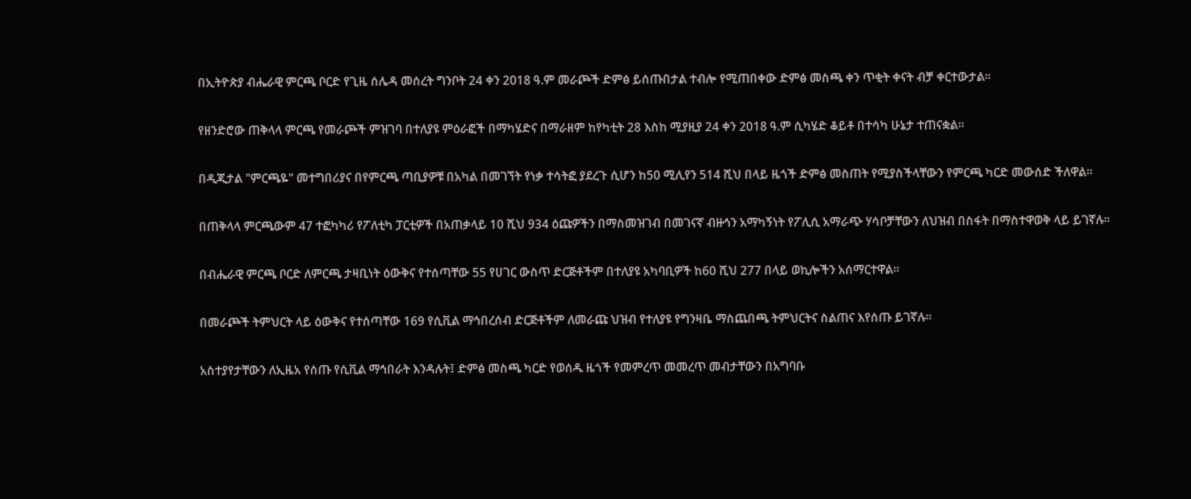በኢትዮጵያ ብሔራዊ ምርጫ ቦርድ የጊዜ ሰሌዳ መሰረት ግንቦት 24 ቀን 2018 ዓ.ም መራጮች ድምፅ ይሰጡበታል ተብሎ የሚጠበቀው ድምፅ መስጫ ቀን ጥቂት ቀናት ብቻ ቀርተውታል።

የዘንድሮው ጠቅላላ ምርጫ የመራጮች ምዝገባ በተለያዩ ምዕራፎች በማካሄድና በማራዘም ከየካቲት 28 እስከ ሚያዚያ 24 ቀን 2018 ዓ.ም ሲካሄድ ቆይቶ በተሳካ ሁኔታ ተጠናቋል።

በዲጂታል "ምርጫዬ" መተግበሪያና በየምርጫ ጣቢያዎቹ በአካል በመገኘት የነቃ ተሳትፎ ያደረጉ ሲሆን ከ50 ሚሊየን 514 ሺህ በላይ ዜጎች ድምፅ መስጠት የሚያስችላቸውን የምርጫ ካርድ መውሰድ ችለዋል።

በጠቅላላ ምርጫውም 47 ተፎካካሪ የፖለቲካ ፓርቲዎች በአጠቃላይ 10 ሺህ 934 ዕጩዎችን በማስመዝገብ በመገናኛ ብዙኅን አማካኝነት የፖሊሲ አማራጭ ሃሳቦቻቸውን ለህዝብ በስፋት በማስተዋወቅ ላይ ይገኛሉ።

በብሔራዊ ምርጫ ቦርድ ለምርጫ ታዛቢነት ዕውቅና የተሰጣቸው 55 የሀገር ውስጥ ድርጅቶችም በተለያዩ አካባቢዎች ከ60 ሺህ 277 በላይ ወኪሎችን አሰማርተዋል።

በመራጮች ትምህርት ላይ ዕውቅና የተሰጣቸው 169 የሲቪል ማኅበረሰብ ድርጅቶችም ለመራጩ ህዝብ የተለያዩ የግንዛቤ ማስጨበጫ ትምህርትና ስልጠና እየሰጡ ይገኛሉ።

አስተያየታቸውን ለኢዜአ የሰጡ የሲቪል ማኅበራት እንዳሉት፤ ድምፅ መስጫ ካርድ የወሰዱ ዜጎች የመምረጥ መመረጥ መብታቸውን በአግባቡ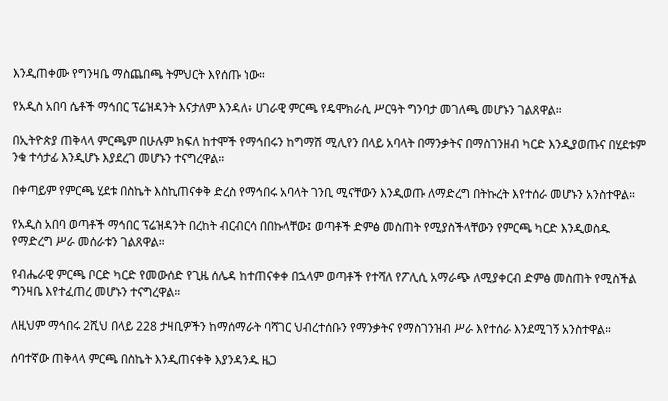እንዲጠቀሙ የግንዛቤ ማስጨበጫ ትምህርት እየሰጡ ነው።

የአዲስ አበባ ሴቶች ማኅበር ፕሬዝዳንት እናታለም እንዳለ፥ ሀገራዊ ምርጫ የዴሞክራሲ ሥርዓት ግንባታ መገለጫ መሆኑን ገልጸዋል።

በኢትዮጵያ ጠቅላላ ምርጫም በሁሉም ክፍለ ከተሞች የማኅበሩን ከግማሽ ሚሊየን በላይ አባላት በማንቃትና በማስገንዘብ ካርድ እንዲያወጡና በሂደቱም ንቁ ተሳታፊ እንዲሆኑ እያደረገ መሆኑን ተናግረዋል።

በቀጣይም የምርጫ ሂደቱ በስኬት እስኪጠናቀቅ ድረስ የማኅበሩ አባላት ገንቢ ሚናቸውን እንዲወጡ ለማድረግ በትኩረት እየተሰራ መሆኑን አንስተዋል።

የአዲስ አበባ ወጣቶች ማኅበር ፕሬዝዳንት በረከት ብርብርሳ በበኩላቸው፤ ወጣቶች ድምፅ መስጠት የሚያስችላቸውን የምርጫ ካርድ እንዲወስዱ የማድረግ ሥራ መሰራቱን ገልጸዋል።

የብሔራዊ ምርጫ ቦርድ ካርድ የመውሰድ የጊዜ ሰሌዳ ከተጠናቀቀ በኋላም ወጣቶች የተሻለ የፖሊሲ አማራጭ ለሚያቀርብ ድምፅ መስጠት የሚስችል ግንዛቤ እየተፈጠረ መሆኑን ተናግረዋል።

ለዚህም ማኅበሩ 2ሺህ በላይ 228 ታዛቢዎችን ከማሰማራት ባሻገር ህብረተሰቡን የማንቃትና የማስገንዝብ ሥራ እየተሰራ እንደሚገኝ አንስተዋል።

ሰባተኛው ጠቅላላ ምርጫ በስኬት እንዲጠናቀቅ እያንዳንዱ ዜጋ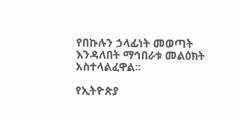የበኩሉን ኃላፊነት መወጣት እንዳለበት ማኅበራቱ መልዕክት አስተላልፈዋል።

የኢትዮጵያ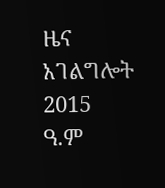ዜና አገልግሎት
2015
ዓ.ም